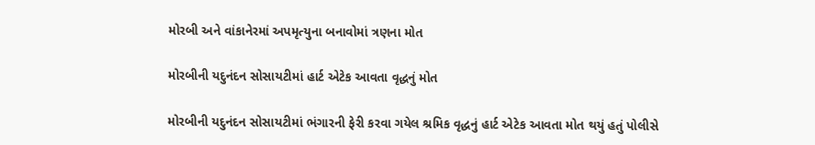મોરબી અને વાંકાનેરમાં અપમૃત્યુના બનાવોમાં ત્રણના મોત

મોરબીની યદુનંદન સોસાયટીમાં હાર્ટ એટેક આવતા વૃદ્ધનું મોત

મોરબીની યદુનંદન સોસાયટીમાં ભંગારની ફેરી કરવા ગયેલ શ્રમિક વૃદ્ધનું હાર્ટ એટેક આવતા મોત થયું હતું પોલીસે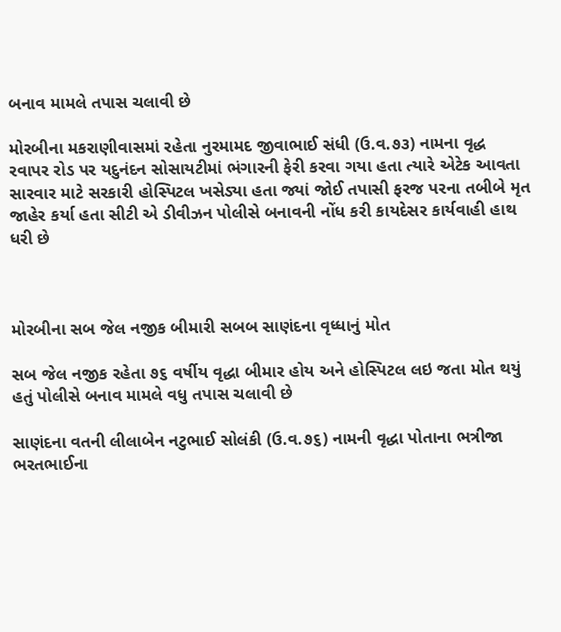બનાવ મામલે તપાસ ચલાવી છે

મોરબીના મકરાણીવાસમાં રહેતા નુરમામદ જીવાભાઈ સંધી (ઉ.વ.૭૩) નામના વૃદ્ધ રવાપર રોડ પર યદુનંદન સોસાયટીમાં ભંગારની ફેરી કરવા ગયા હતા ત્યારે એટેક આવતા સારવાર માટે સરકારી હોસ્પિટલ ખસેડ્યા હતા જ્યાં જોઈ તપાસી ફરજ પરના તબીબે મૃત જાહેર કર્યા હતા સીટી એ ડીવીઝન પોલીસે બનાવની નોંધ કરી કાયદેસર કાર્યવાહી હાથ ધરી છે



મોરબીના સબ જેલ નજીક બીમારી સબબ સાણંદના વૃધ્ધાનું મોત

સબ જેલ નજીક રહેતા ૭૬ વર્ષીય વૃદ્ધા બીમાર હોય અને હોસ્પિટલ લઇ જતા મોત થયું હતું પોલીસે બનાવ મામલે વધુ તપાસ ચલાવી છે

સાણંદના વતની લીલાબેન નટુભાઈ સોલંકી (ઉ.વ.૭૬) નામની વૃદ્ધા પોતાના ભત્રીજા ભરતભાઈના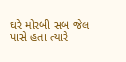ઘરે મોરબી સબ જેલ પાસે હતા ત્યારે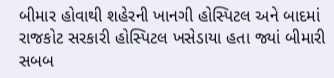બીમાર હોવાથી શહેરની ખાનગી હોસ્પિટલ અને બાદમાં રાજકોટ સરકારી હોસ્પિટલ ખસેડાયા હતા જ્યાં બીમારી સબબ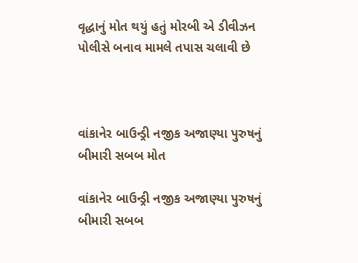વૃદ્ધાનું મોત થયું હતું મોરબી એ ડીવીઝન પોલીસે બનાવ મામલે તપાસ ચલાવી છે



વાંકાનેર બાઉન્ડ્રી નજીક અજાણ્યા પુરુષનું બીમારી સબબ મોત

વાંકાનેર બાઉન્ડ્રી નજીક અજાણ્યા પુરુષનું બીમારી સબબ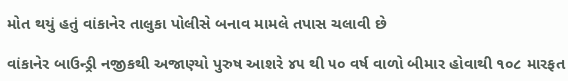મોત થયું હતું વાંકાનેર તાલુકા પોલીસે બનાવ મામલે તપાસ ચલાવી છે

વાંકાનેર બાઉન્ડ્રી નજીકથી અજાણ્યો પુરુષ આશરે ૪૫ થી ૫૦ વર્ષ વાળો બીમાર હોવાથી ૧૦૮ મારફત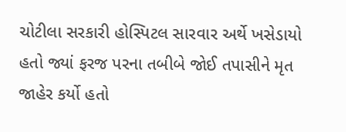ચોટીલા સરકારી હોસ્પિટલ સારવાર અર્થે ખસેડાયો હતો જ્યાં ફરજ પરના તબીબે જોઈ તપાસીને મૃત જાહેર કર્યો હતો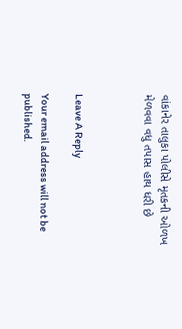વાંકાનેર તાલુકા પોલીસે મૃતકની ઓળખ મેળવવા વધુ તપાસ હાથ ધરી છે



Leave A Reply

Your email address will not be published.